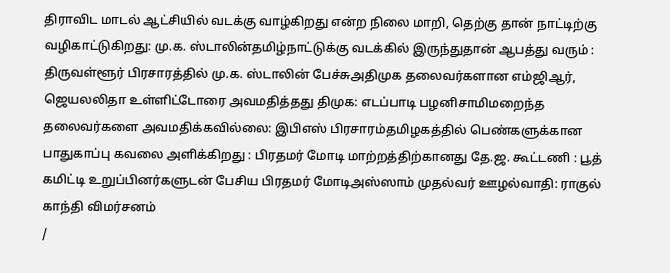திராவிட மாடல் ஆட்சியில் வடக்கு வாழ்கிறது என்ற நிலை மாறி, தெற்கு தான் நாட்டிற்கு வழிகாட்டுகிறது: மு.க. ஸ்டாலின்தமிழ்நாட்டுக்கு வடக்கில் இருந்துதான் ஆபத்து வரும் : திருவள்ளூர் பிரசாரத்தில் மு.க. ஸ்டாலின் பேச்சுஅதிமுக தலைவர்களான எம்ஜிஆர், ஜெயலலிதா உள்ளிட்டோரை அவமதித்தது திமுக: எடப்பாடி பழனிசாமிமறைந்த தலைவர்களை அவமதிக்கவில்லை: இபிஎஸ் பிரசாரம்தமிழகத்தில் பெண்களுக்கான பாதுகாப்பு கவலை அளிக்கிறது : பிரதமர் மோடி மாற்றத்திற்கானது தே.ஜ. கூட்டணி : பூத் கமிட்டி உறுப்பினர்களுடன் பேசிய பிரதமர் மோடிஅஸ்ஸாம் முதல்வர் ஊழல்வாதி: ராகுல் காந்தி விமர்சனம்
/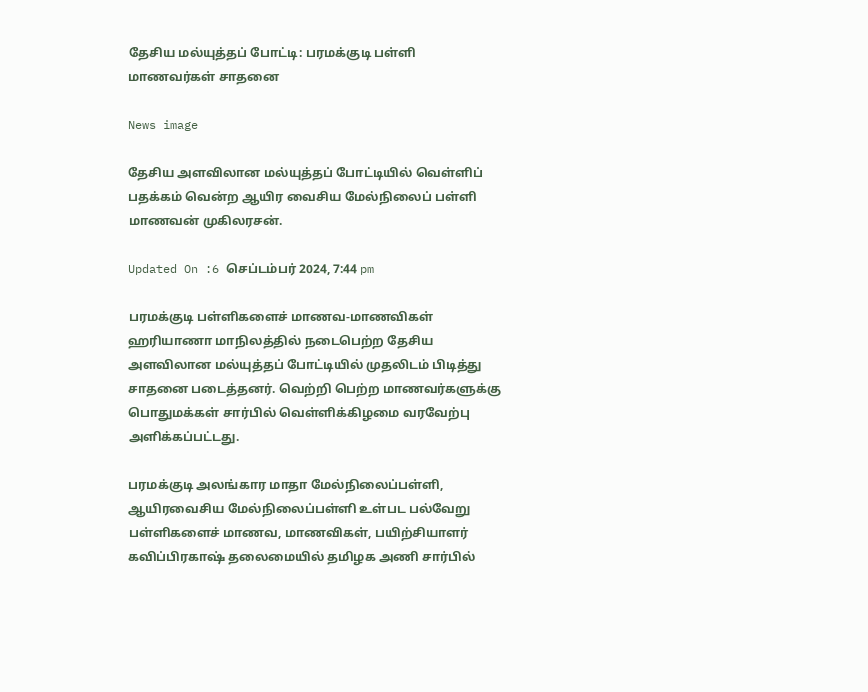தேசிய மல்யுத்தப் போட்டி: பரமக்குடி பள்ளி மாணவர்கள் சாதனை

News image

தேசிய அளவிலான மல்யுத்தப் போட்டியில் வெள்ளிப் பதக்கம் வென்ற ஆயிர வைசிய மேல்நிலைப் பள்ளி மாணவன் முகிலரசன்.

Updated On :6 செப்டம்பர் 2024, 7:44 pm

பரமக்குடி பள்ளிகளைச் மாணவ-மாணவிகள் ஹரியாணா மாநிலத்தில் நடைபெற்ற தேசிய அளவிலான மல்யுத்தப் போட்டியில் முதலிடம் பிடித்து சாதனை படைத்தனர். வெற்றி பெற்ற மாணவர்களுக்கு பொதுமக்கள் சார்பில் வெள்ளிக்கிழமை வரவேற்பு அளிக்கப்பட்டது.

பரமக்குடி அலங்கார மாதா மேல்நிலைப்பள்ளி, ஆயிரவைசிய மேல்நிலைப்பள்ளி உள்பட பல்வேறு பள்ளிகளைச் மாணவ, மாணவிகள், பயிற்சியாளர் கவிப்பிரகாஷ் தலைமையில் தமிழக அணி சார்பில்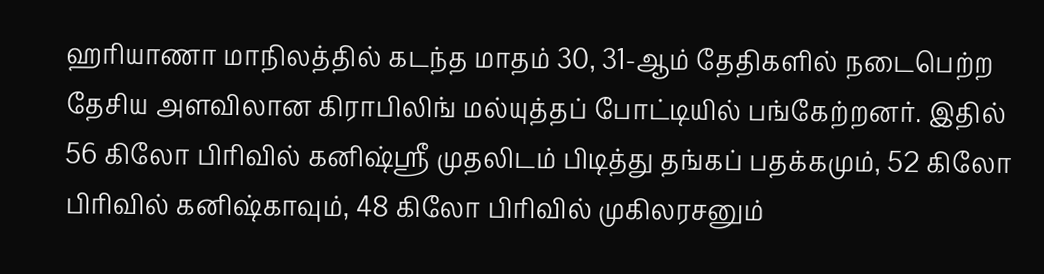ஹரியாணா மாநிலத்தில் கடந்த மாதம் 30, 31-ஆம் தேதிகளில் நடைபெற்ற தேசிய அளவிலான கிராபிலிங் மல்யுத்தப் போட்டியில் பங்கேற்றனர். இதில் 56 கிலோ பிரிவில் கனிஷ்ஸ்ரீ முதலிடம் பிடித்து தங்கப் பதக்கமும், 52 கிலோ பிரிவில் கனிஷ்காவும், 48 கிலோ பிரிவில் முகிலரசனும்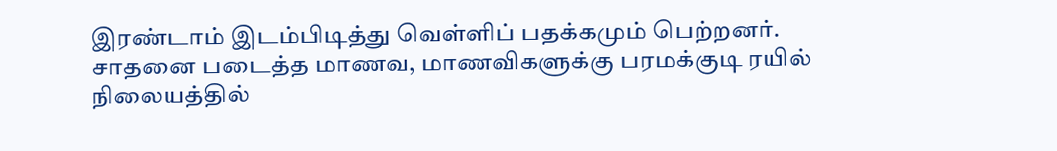இரண்டாம் இடம்பிடித்து வெள்ளிப் பதக்கமும் பெற்றனர். சாதனை படைத்த மாணவ, மாணவிகளுக்கு பரமக்குடி ரயில் நிலையத்தில்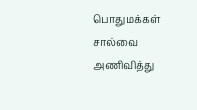பொதுமக்கள் சால்வை அணிவித்து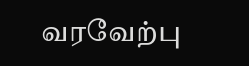வரவேற்பு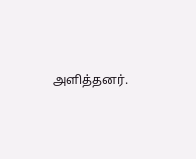அளித்தனர்.